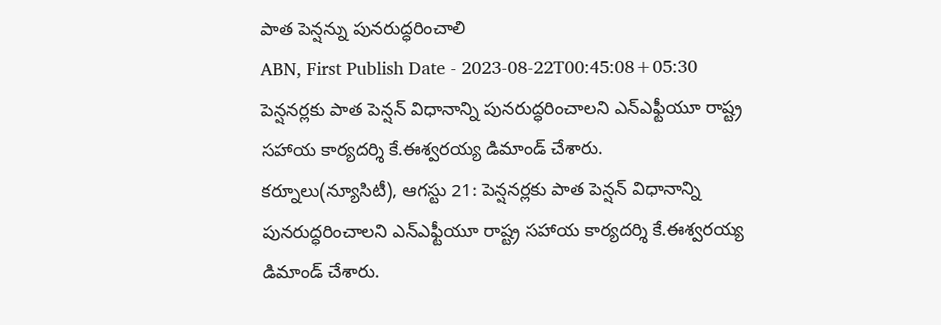పాత పెన్షన్ను పునరుద్ధరించాలి
ABN, First Publish Date - 2023-08-22T00:45:08+05:30
పెన్షనర్లకు పాత పెన్షన్ విధానాన్ని పునరుద్ధరించాలని ఎన్ఎఫ్టీయూ రాష్ట్ర సహాయ కార్యదర్శి కే.ఈశ్వరయ్య డిమాండ్ చేశారు.
కర్నూలు(న్యూసిటీ), ఆగస్టు 21: పెన్షనర్లకు పాత పెన్షన్ విధానాన్ని పునరుద్ధరించాలని ఎన్ఎఫ్టీయూ రాష్ట్ర సహాయ కార్యదర్శి కే.ఈశ్వరయ్య డిమాండ్ చేశారు.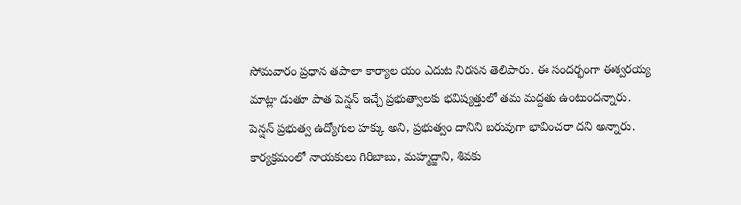సోమవారం ప్రధాన తపాలా కార్యాల యం ఎదుట నిరసన తెలిపారు. ఈ సందర్భంగా ఈశ్వరయ్య మాట్లా డుతూ పాత పెన్షన్ ఇచ్చే ప్రభుత్వాలకు భవిష్యత్తులో తమ మద్దతు ఉంటుందన్నారు. పెన్షన్ ప్రభుత్వ ఉద్యోగుల హక్కు అని, ప్రభుత్వం దానిని బరువుగా భావించరా దని అన్నారు. కార్యక్రమంలో నాయకులు గిరిబాబు, మహ్మద్జాని, శివకు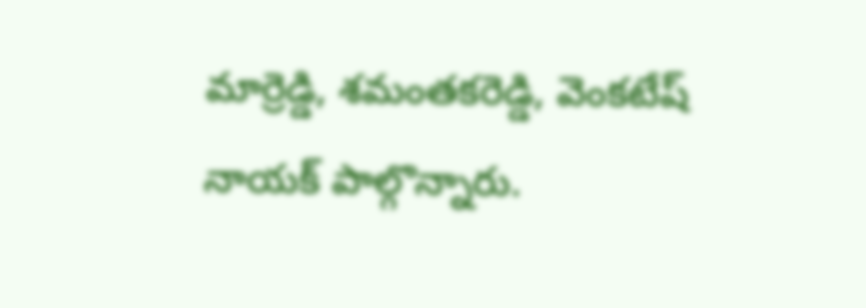మార్రెడ్డి, శమంతకరెడ్డి, వెంకటేష్ నాయక్ పాల్గొన్నారు.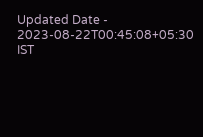Updated Date - 2023-08-22T00:45:08+05:30 IST